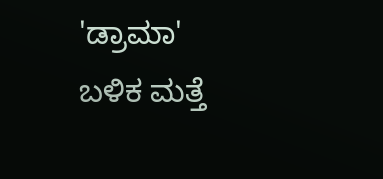'ಡ್ರಾಮಾ' ಬಳಿಕ ಮತ್ತೆ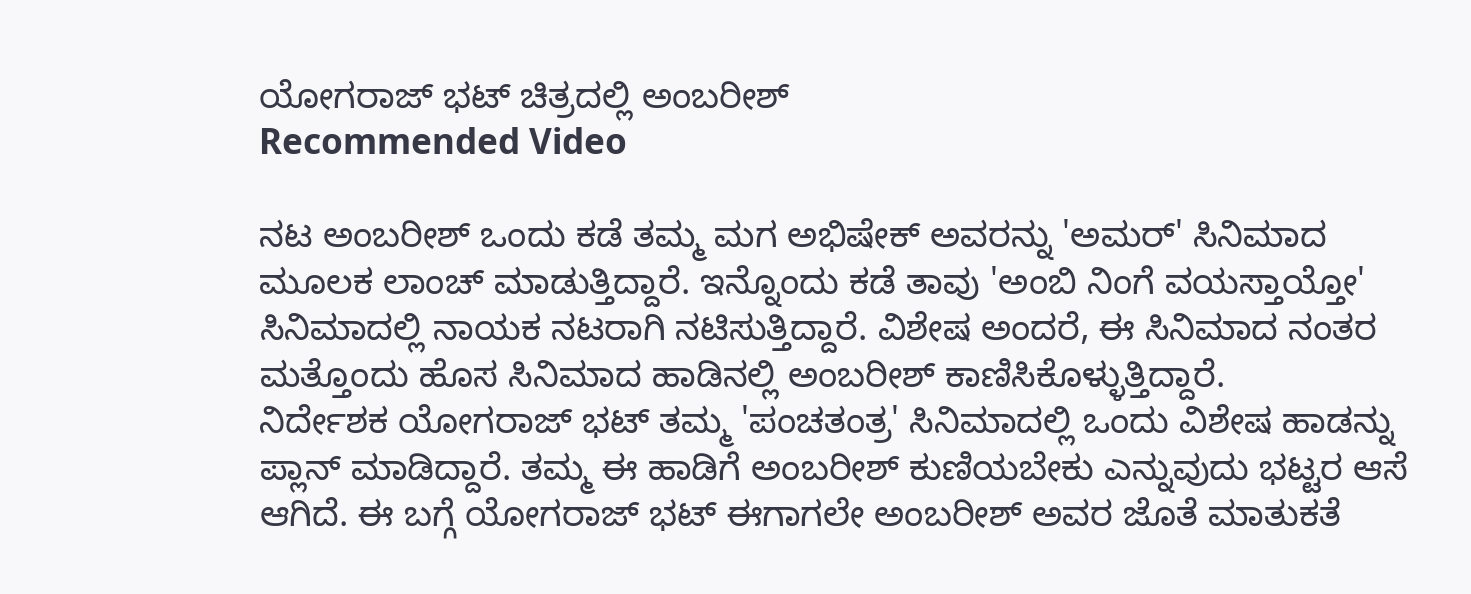ಯೋಗರಾಜ್ ಭಟ್ ಚಿತ್ರದಲ್ಲಿ ಅಂಬರೀಶ್
Recommended Video

ನಟ ಅಂಬರೀಶ್ ಒಂದು ಕಡೆ ತಮ್ಮ ಮಗ ಅಭಿಷೇಕ್ ಅವರನ್ನು 'ಅಮರ್' ಸಿನಿಮಾದ ಮೂಲಕ ಲಾಂಚ್ ಮಾಡುತ್ತಿದ್ದಾರೆ. ಇನ್ನೊಂದು ಕಡೆ ತಾವು 'ಅಂಬಿ ನಿಂಗೆ ವಯಸ್ತಾಯ್ತೋ' ಸಿನಿಮಾದಲ್ಲಿ ನಾಯಕ ನಟರಾಗಿ ನಟಿಸುತ್ತಿದ್ದಾರೆ. ವಿಶೇಷ ಅಂದರೆ, ಈ ಸಿನಿಮಾದ ನಂತರ ಮತ್ತೊಂದು ಹೊಸ ಸಿನಿಮಾದ ಹಾಡಿನಲ್ಲಿ ಅಂಬರೀಶ್ ಕಾಣಿಸಿಕೊಳ್ಳುತ್ತಿದ್ದಾರೆ.
ನಿರ್ದೇಶಕ ಯೋಗರಾಜ್ ಭಟ್ ತಮ್ಮ 'ಪಂಚತಂತ್ರ' ಸಿನಿಮಾದಲ್ಲಿ ಒಂದು ವಿಶೇಷ ಹಾಡನ್ನು ಪ್ಲಾನ್ ಮಾಡಿದ್ದಾರೆ. ತಮ್ಮ ಈ ಹಾಡಿಗೆ ಅಂಬರೀಶ್ ಕುಣಿಯಬೇಕು ಎನ್ನುವುದು ಭಟ್ಟರ ಆಸೆ ಆಗಿದೆ. ಈ ಬಗ್ಗೆ ಯೋಗರಾಜ್ ಭಟ್ ಈಗಾಗಲೇ ಅಂಬರೀಶ್ ಅವರ ಜೊತೆ ಮಾತುಕತೆ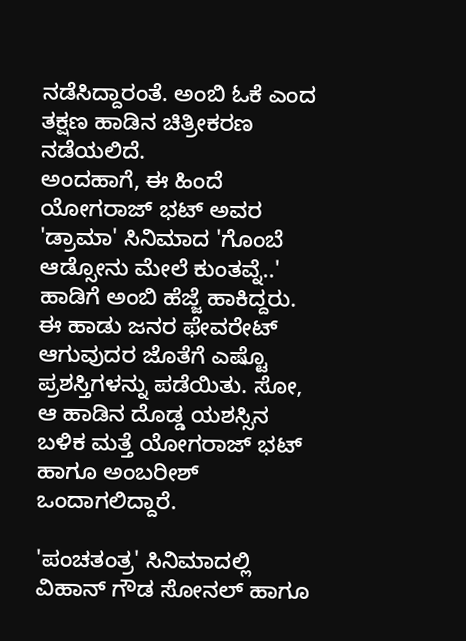ನಡೆಸಿದ್ದಾರಂತೆ. ಅಂಬಿ ಓಕೆ ಎಂದ ತಕ್ಷಣ ಹಾಡಿನ ಚಿತ್ರೀಕರಣ ನಡೆಯಲಿದೆ.
ಅಂದಹಾಗೆ, ಈ ಹಿಂದೆ ಯೋಗರಾಜ್ ಭಟ್ ಅವರ 'ಡ್ರಾಮಾ' ಸಿನಿಮಾದ 'ಗೊಂಬೆ ಆಡ್ಸೋನು ಮೇಲೆ ಕುಂತವ್ನೆ..' ಹಾಡಿಗೆ ಅಂಬಿ ಹೆಜ್ಜೆ ಹಾಕಿದ್ದರು. ಈ ಹಾಡು ಜನರ ಫೇವರೇಟ್ ಆಗುವುದರ ಜೊತೆಗೆ ಎಷ್ಟೊ ಪ್ರಶಸ್ತಿಗಳನ್ನು ಪಡೆಯಿತು. ಸೋ, ಆ ಹಾಡಿನ ದೊಡ್ಡ ಯಶಸ್ಸಿನ ಬಳಿಕ ಮತ್ತೆ ಯೋಗರಾಜ್ ಭಟ್ ಹಾಗೂ ಅಂಬರೀಶ್ ಒಂದಾಗಲಿದ್ದಾರೆ.

'ಪಂಚತಂತ್ರ' ಸಿನಿಮಾದಲ್ಲಿ ವಿಹಾನ್ ಗೌಡ ಸೋನಲ್ ಹಾಗೂ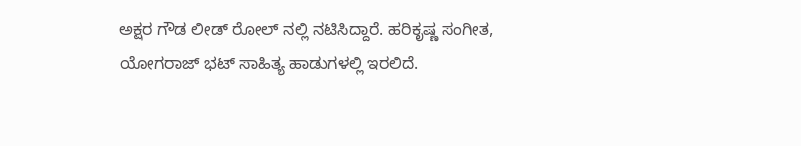ಅಕ್ಷರ ಗೌಡ ಲೀಡ್ ರೋಲ್ ನಲ್ಲಿ ನಟಿಸಿದ್ದಾರೆ. ಹರಿಕೃಷ್ಣ ಸಂಗೀತ, ಯೋಗರಾಜ್ ಭಟ್ ಸಾಹಿತ್ಯ ಹಾಡುಗಳಲ್ಲಿ ಇರಲಿದೆ.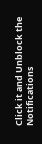Click it and Unblock the Notifications